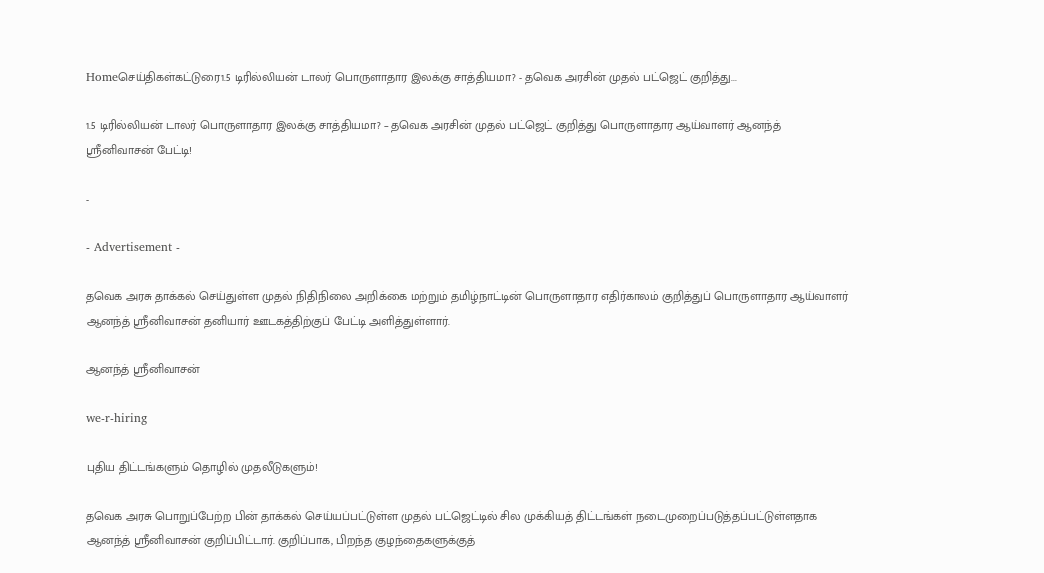Homeசெய்திகள்கட்டுரை1.5 டிரில்லியன் டாலர் பொருளாதார இலக்கு சாத்தியமா? - தவெக அரசின் முதல் பட்ஜெட் குறித்து...

1.5 டிரில்லியன் டாலர் பொருளாதார இலக்கு சாத்தியமா? – தவெக அரசின் முதல் பட்ஜெட் குறித்து பொருளாதார ஆய்வாளர் ஆனந்த் ஸ்ரீனிவாசன் பேட்டி!

-

- Advertisement -

தவெக அரசு தாக்கல் செய்துள்ள முதல் நிதிநிலை அறிக்கை மற்றும் தமிழ்நாட்டின் பொருளாதார எதிர்காலம் குறித்துப் பொருளாதார ஆய்வாளர் ஆனந்த் ஸ்ரீனிவாசன் தனியார் ஊடகத்திற்குப் பேட்டி அளித்துள்ளார்.

ஆனந்த் ஸ்ரீனிவாசன்

we-r-hiring

புதிய திட்டங்களும் தொழில் முதலீடுகளும்!

தவெக அரசு பொறுப்பேற்ற பின் தாக்கல் செய்யப்பட்டுள்ள முதல் பட்ஜெட்டில் சில முக்கியத் திட்டங்கள் நடைமுறைப்படுத்தப்பட்டுள்ளதாக ஆனந்த் ஸ்ரீனிவாசன் குறிப்பிட்டார். குறிப்பாக, பிறந்த குழந்தைகளுக்குத்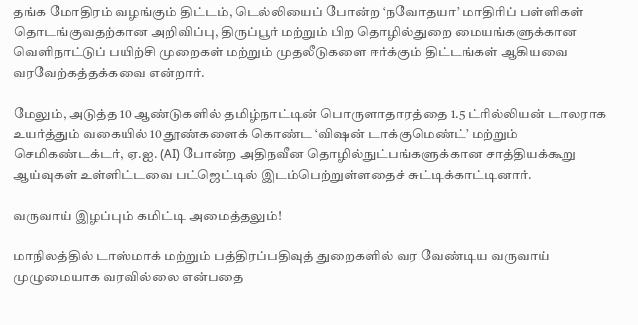தங்க மோதிரம் வழங்கும் திட்டம், டெல்லியைப் போன்ற ‘நவோதயா’ மாதிரிப் பள்ளிகள் தொடங்குவதற்கான அறிவிப்பு, திருப்பூர் மற்றும் பிற தொழில்துறை மையங்களுக்கான வெளிநாட்டுப் பயிற்சி முறைகள் மற்றும் முதலீடுகளை ஈர்க்கும் திட்டங்கள் ஆகியவை வரவேற்கத்தக்கவை என்றார்.

மேலும், அடுத்த 10 ஆண்டுகளில் தமிழ்நாட்டின் பொருளாதாரத்தை 1.5 ட்ரில்லியன் டாலராக உயர்த்தும் வகையில் 10 தூண்களைக் கொண்ட ‘விஷன் டாக்குமெண்ட்’ மற்றும் செமிகண்டக்டர், ஏ.ஐ. (AI) போன்ற அதிநவீன தொழில்நுட்பங்களுக்கான சாத்தியக்கூறு ஆய்வுகள் உள்ளிட்டவை பட்ஜெட்டில் இடம்பெற்றுள்ளதைச் சுட்டிக்காட்டினார்.

வருவாய் இழப்பும் கமிட்டி அமைத்தலும்!

மாநிலத்தில் டாஸ்மாக் மற்றும் பத்திரப்பதிவுத் துறைகளில் வர வேண்டிய வருவாய் முழுமையாக வரவில்லை என்பதை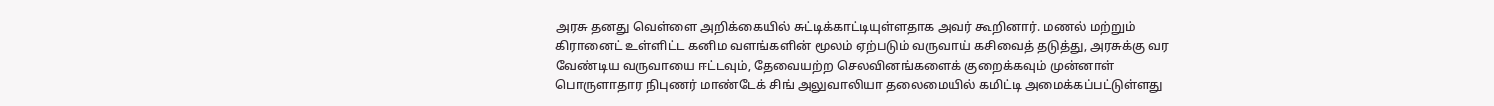அரசு தனது வெள்ளை அறிக்கையில் சுட்டிக்காட்டியுள்ளதாக அவர் கூறினார். மணல் மற்றும் கிரானைட் உள்ளிட்ட கனிம வளங்களின் மூலம் ஏற்படும் வருவாய் கசிவைத் தடுத்து, அரசுக்கு வர வேண்டிய வருவாயை ஈட்டவும், தேவையற்ற செலவினங்களைக் குறைக்கவும் முன்னாள் பொருளாதார நிபுணர் மாண்டேக் சிங் அலுவாலியா தலைமையில் கமிட்டி அமைக்கப்பட்டுள்ளது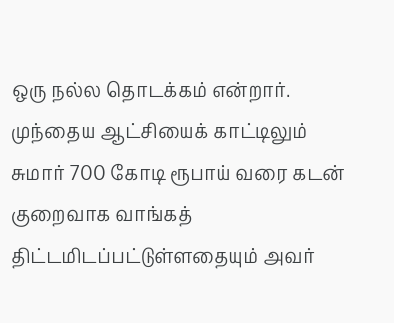ஒரு நல்ல தொடக்கம் என்றார். முந்தைய ஆட்சியைக் காட்டிலும் சுமார் 700 கோடி ரூபாய் வரை கடன் குறைவாக வாங்கத் திட்டமிடப்பட்டுள்ளதையும் அவர்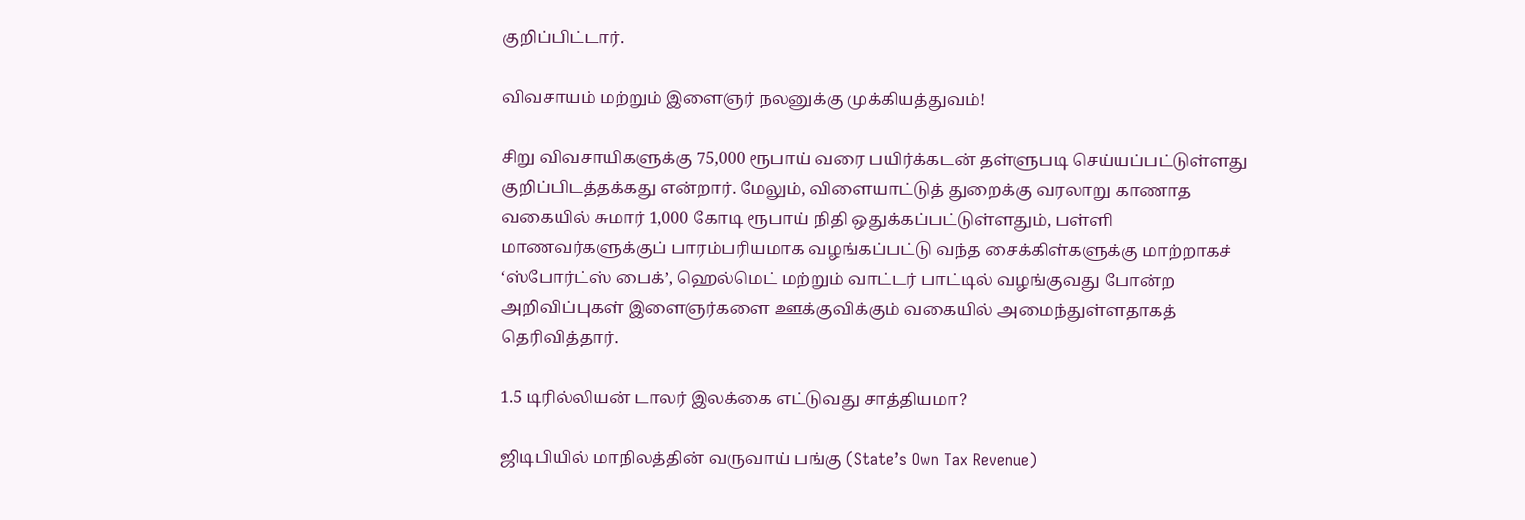குறிப்பிட்டார்.

விவசாயம் மற்றும் இளைஞர் நலனுக்கு முக்கியத்துவம்!

சிறு விவசாயிகளுக்கு 75,000 ரூபாய் வரை பயிர்க்கடன் தள்ளுபடி செய்யப்பட்டுள்ளது குறிப்பிடத்தக்கது என்றார். மேலும், விளையாட்டுத் துறைக்கு வரலாறு காணாத வகையில் சுமார் 1,000 கோடி ரூபாய் நிதி ஒதுக்கப்பட்டுள்ளதும், பள்ளி மாணவர்களுக்குப் பாரம்பரியமாக வழங்கப்பட்டு வந்த சைக்கிள்களுக்கு மாற்றாகச் ‘ஸ்போர்ட்ஸ் பைக்’, ஹெல்மெட் மற்றும் வாட்டர் பாட்டில் வழங்குவது போன்ற அறிவிப்புகள் இளைஞர்களை ஊக்குவிக்கும் வகையில் அமைந்துள்ளதாகத் தெரிவித்தார்.

1.5 டிரில்லியன் டாலர் இலக்கை எட்டுவது சாத்தியமா?

ஜிடிபியில் மாநிலத்தின் வருவாய் பங்கு (State’s Own Tax Revenue)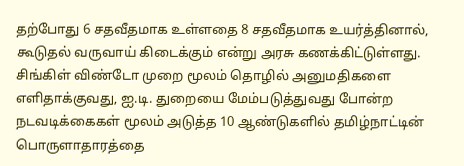தற்போது 6 சதவீதமாக உள்ளதை 8 சதவீதமாக உயர்த்தினால், கூடுதல் வருவாய் கிடைக்கும் என்று அரசு கணக்கிட்டுள்ளது. சிங்கிள் விண்டோ முறை மூலம் தொழில் அனுமதிகளை எளிதாக்குவது, ஐ.டி. துறையை மேம்படுத்துவது போன்ற நடவடிக்கைகள் மூலம் அடுத்த 10 ஆண்டுகளில் தமிழ்நாட்டின் பொருளாதாரத்தை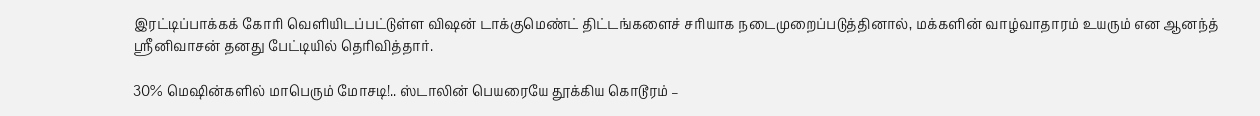இரட்டிப்பாக்கக் கோரி வெளியிடப்பட்டுள்ள விஷன் டாக்குமெண்ட் திட்டங்களைச் சரியாக நடைமுறைப்படுத்தினால், மக்களின் வாழ்வாதாரம் உயரும் என ஆனந்த் ஸ்ரீனிவாசன் தனது பேட்டியில் தெரிவித்தார்.

30% மெஷின்களில் மாபெரும் மோசடி!.. ஸ்டாலின் பெயரையே தூக்கிய கொடூரம் –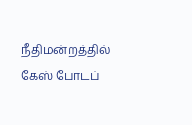நீதிமன்றத்தில் கேஸ் போடப்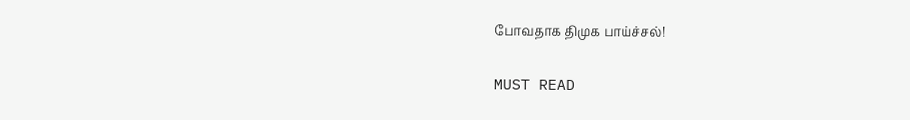போவதாக திமுக பாய்ச்சல்!

MUST READ